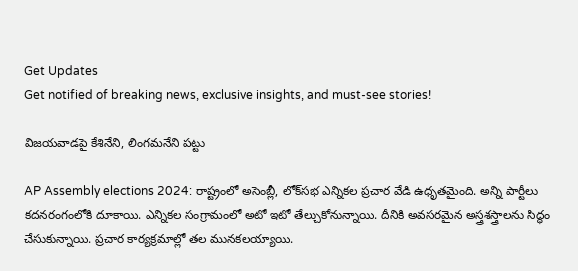Get Updates
Get notified of breaking news, exclusive insights, and must-see stories!

విజయవాడపై కేశినేని, లింగమనేని పట్టు

AP Assembly elections 2024: రాష్ట్రంలో అసెంబ్లీ, లోక్‌సభ ఎన్నికల ప్రచార వేడి ఉధృతమైంది. అన్ని పార్టీలు కదనరంగంలోకి దూకాయి. ఎన్నికల సంగ్రామంలో అటో ఇటో తేల్చుకోనున్నాయి. దీనికి అవసరమైన అస్త్రశస్త్రాలను సిద్ధం చేసుకున్నాయి. ప్రచార కార్యక్రమాల్లో తల మునకలయ్యాయి.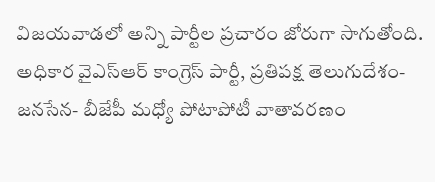విజయవాడలో అన్ని పార్టీల ప్రచారం జోరుగా సాగుతోంది. అధికార వైఎస్ఆర్ కాంగ్రెస్ పార్టీ, ప్రతిపక్ష తెలుగుదేశం- జనసేన- బీజేపీ మధ్యో పోటాపోటీ వాతావరణం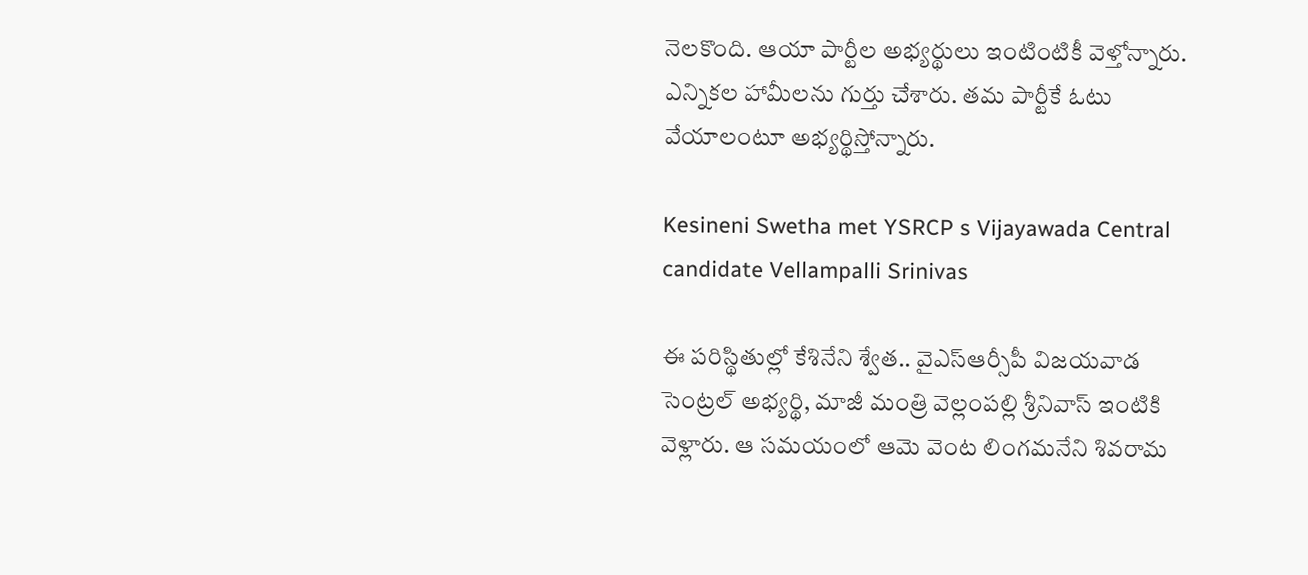నెలకొంది. ఆయా పార్టీల అభ్యర్థులు ఇంటింటికీ వెళ్తోన్నారు. ఎన్నికల హామీలను గుర్తు చేశారు. తమ పార్టీకే ఓటు వేయాలంటూ అభ్యర్థిస్తోన్నారు.

Kesineni Swetha met YSRCP s Vijayawada Central candidate Vellampalli Srinivas

ఈ పరిస్థితుల్లో కేశినేని శ్వేత.. వైఎస్ఆర్సీపీ విజయవాడ సెంట్రల్ అభ్యర్థి, మాజీ మంత్రి వెల్లంపల్లి శ్రీనివాస్ ఇంటికి వెళ్లారు. ఆ సమయంలో ఆమె వెంట లింగమనేని శివరామ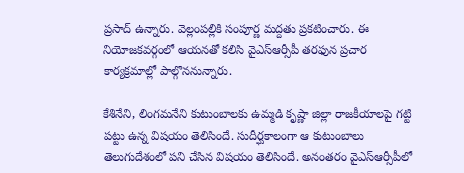ప్రసాద్ ఉన్నారు. వెల్లంపల్లికి సంపూర్ణ మద్దతు ప్రకటించారు. ఈ నియోజకవర్గంలో ఆయనతో కలిసి వైఎస్ఆర్సీపీ తరఫున ప్రచార కార్యక్రమాల్లో పాల్గొననున్నారు.

కేశినేని, లింగమనేని కుటుంబాలకు ఉమ్మడి కృష్ణా జిల్లా రాజకీయాలపై గట్టి పట్టు ఉన్న విషయం తెలిసిందే. సుదీర్ఘకాలంగా ఆ కుటుంబాలు తెలుగుదేశంలో పని చేసిన విషయం తెలిసిందే. అనంతరం వైఎస్ఆర్సీపీలో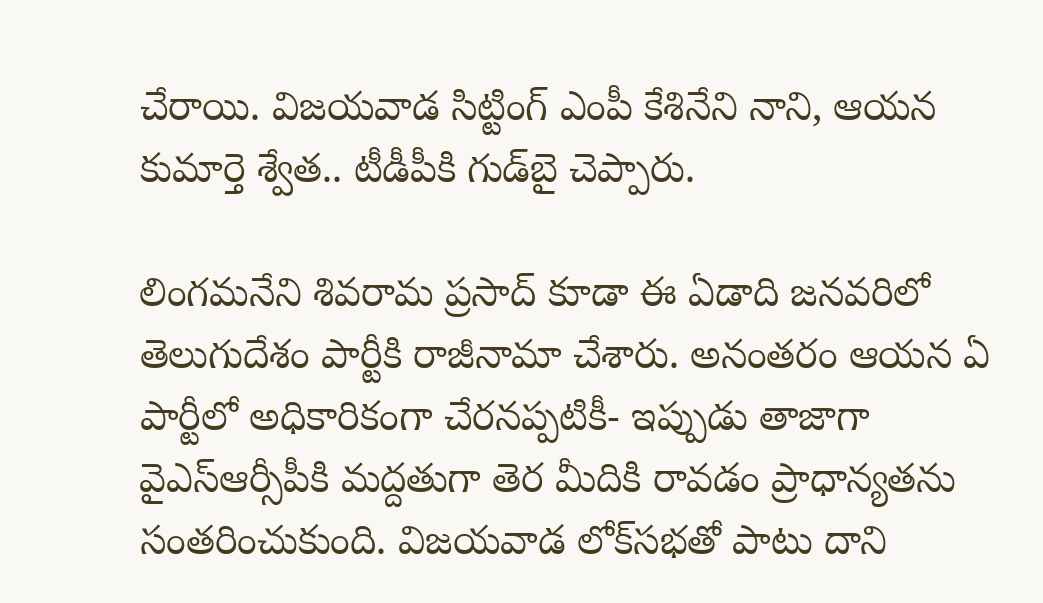చేరాయి. విజయవాడ సిట్టింగ్ ఎంపీ కేశినేని నాని, ఆయన కుమార్తె శ్వేత.. టీడీపీకి గుడ్‌బై చెప్పారు.

లింగమనేని శివరామ ప్రసాద్ కూడా ఈ ఏడాది జనవరిలో తెలుగుదేశం పార్టీకి రాజీనామా చేశారు. అనంతరం ఆయన ఏ పార్టీలో అధికారికంగా చేరనప్పటికీ- ఇప్పుడు తాజాగా వైఎస్ఆర్సీపీకి మద్దతుగా తెర మీదికి రావడం ప్రాధాన్యతను సంతరించుకుంది. విజయవాడ లోక్‌సభతో పాటు దాని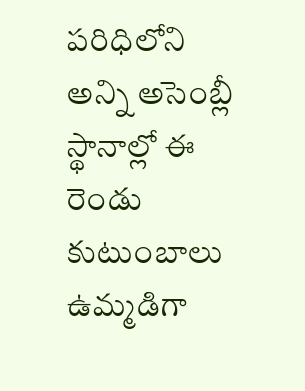పరిధిలోని అన్ని అసెంబ్లీ స్థానాల్లో ఈ రెండు కుటుంబాలు ఉమ్మడిగా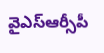వైఎస్ఆర్సీపీ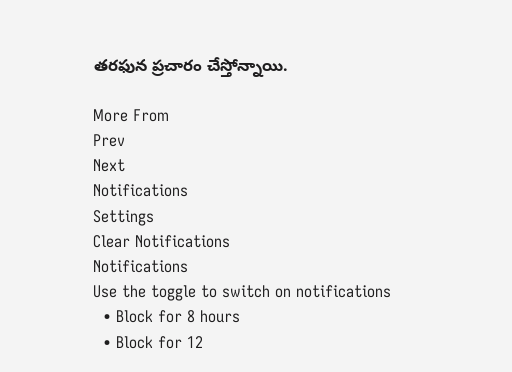తరఫున ప్రచారం చేస్తోన్నాయి.

More From
Prev
Next
Notifications
Settings
Clear Notifications
Notifications
Use the toggle to switch on notifications
  • Block for 8 hours
  • Block for 12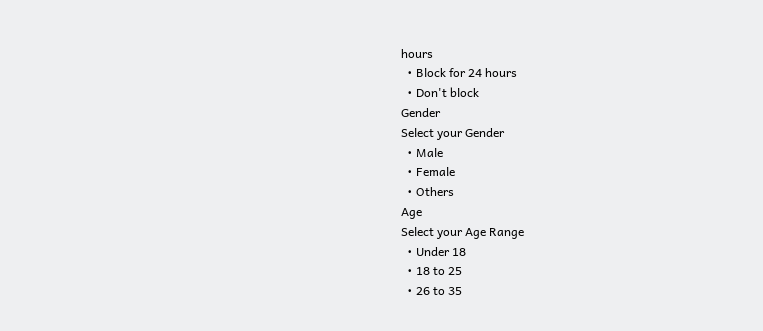hours
  • Block for 24 hours
  • Don't block
Gender
Select your Gender
  • Male
  • Female
  • Others
Age
Select your Age Range
  • Under 18
  • 18 to 25
  • 26 to 35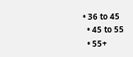• 36 to 45
  • 45 to 55
  • 55+